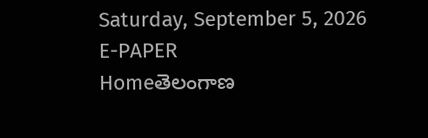Saturday, September 5, 2026
E-PAPER
Homeతెలంగాణ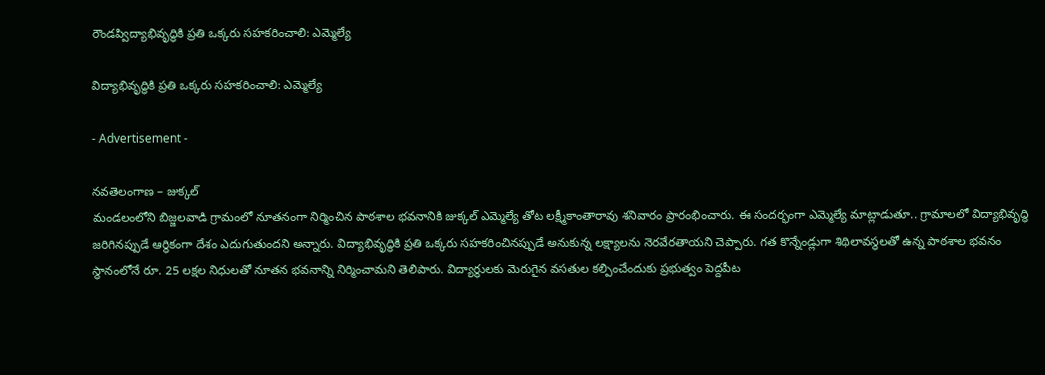రౌండప్విద్యాభివృద్ధికి ప్రతి ఒక్కరు సహకరించాలి: ఎమ్మెల్యే

విద్యాభివృద్ధికి ప్రతి ఒక్కరు సహకరించాలి: ఎమ్మెల్యే

- Advertisement -

నవతెలంగాణ – జుక్కల్
మండలంలోని బిజ్జలవాడి గ్రామంలో నూతనంగా నిర్మించిన పాఠశాల భవనానికి జుక్కల్ ఎమ్మెల్యే తోట లక్ష్మీకాంతారావు శనివారం ప్రారంభించారు. ఈ సందర్భంగా ఎమ్మెల్యే మాట్లాడుతూ.. గ్రామాలలో విద్యాభివృద్ధి జరిగినప్పుడే ఆర్థికంగా దేశం ఎదుగుతుందని అన్నారు. విద్యాభివృద్ధికి ప్రతి ఒక్కరు సహకరించినప్పుడే అనుకున్న లక్ష్యాలను నెరవేరతాయని చెప్పారు. గత కొన్నేండ్లుగా శిథిలావస్థలతో ఉన్న పాఠశాల భవనం స్థానంలోనే రూ. 25 లక్ష‍ల నిధులతో నూతన భవనాన్ని నిర్మించామని తెలిపారు. విద్యార్థులకు మెరుగైన వసతుల కల్పించేందుకు ప్రభుత్వం పెద్దపీట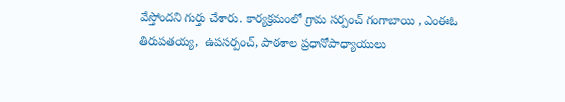వేస్తోందని గుర్తు చేశారు. కార్యక్రమంలో గ్రామ సర్పంచ్ గంగాబాయి , ఎంఈఓ తిరుపతయ్య,  ఉపసర్పంచ్, పాఠశాల ప్రధానోపాధ్యాయులు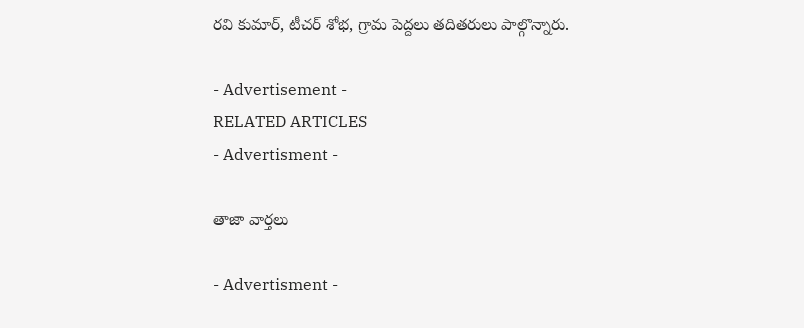రవి కుమార్, టీచర్ శోభ, గ్రామ పెద్దలు తదితరులు పాల్గొన్నారు.

- Advertisement -
RELATED ARTICLES
- Advertisment -

తాజా వార్తలు

- Advertisment -